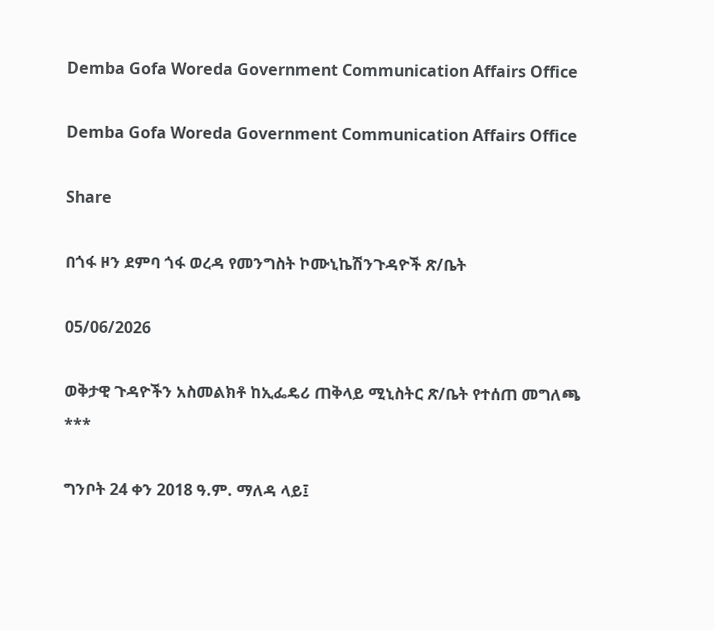Demba Gofa Woreda Government Communication Affairs Office

Demba Gofa Woreda Government Communication Affairs Office

Share

በጎፋ ዞን ደምባ ጎፋ ወረዳ የመንግስት ኮሙኒኬሽንጉዳዮች ጽ/ቤት

05/06/2026

ወቅታዊ ጉዳዮችን አስመልክቶ ከኢፌዴሪ ጠቅላይ ሚኒስትር ጽ/ቤት የተሰጠ መግለጫ
***

ግንቦት 24 ቀን 2018 ዓ.ም. ማለዳ ላይ፤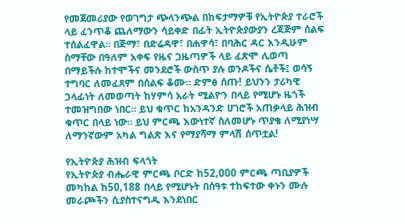የመጀመሪያው የወገግታ ጭላንጭል በከፍታማዎቹ የኢትዮጵያ ተራሮች ላይ ፈንጥቆ ጨለማውን ሳይቀድ በፊት ኢትዮጵያውያን ረጃጅም ሰልፍ ተሰልፈዋል። በጅማ፣ በድሬዳዋ፣ በሐዋሳ፣ በባሕር ዳር እንዲሁም ስማቸው በዓለም አቀፍ የዜና ጋዜጣዎች ላይ ፈጽሞ ሊወጣ በማይችሉ ከተሞችና መንደሮች ውስጥ ያሉ ወንዶችና ሴቶች፤ ወሳኝ ተግባር ለመፈጸም በሰልፍ ቆሙ። ድምፅ ሰጡ! ይህንን ታሪካዊ ኃላፊነት ለመወጣት ከሃምሳ አራት ሚልዮን በላይ የሚሆኑ ዜጎች ተመዝግበው ነበር። ይህ ቁጥር ከአንዳንድ ሀገሮች አጠቃላይ ሕዝብ ቁጥር በላይ ነው። ይህ ምርጫ እውነተኛ ስለመሆኑ ጥያቄ ለሚያነሣ ለማንኛውም አካል ግልጽ እና የማያሻማ ምላሽ ሰጥቷል!

የኢትዮጵያ ሕዝብ ፍላጎት
የኢትዮጵያ ብሔራዊ ምርጫ ቦርድ ከ52,000 ምርጫ ጣቢያዎች መካከል ከ50,188 በላይ የሚሆኑት በሰዓቱ ተከፍተው ቀኑን ሙሉ መራጮችን ሲያስተናግዱ እንደነበር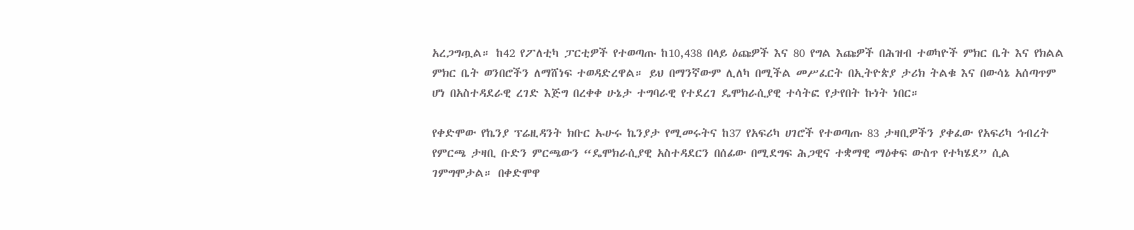አረጋግጧል። ከ42 የፖለቲካ ፓርቲዎች የተወጣጡ ከ10,438 በላይ ዕጩዎች እና 80 የግል እጩዎች በሕዝብ ተወካዮች ምክር ቤት እና የክልል ምክር ቤት ወንበሮችን ለማሸነፍ ተወዳድረዋል። ይህ በማንኛውም ሊለካ በሚችል መሥፈርት በኢትዮጵያ ታሪክ ትልቁ እና በውሳኔ አሰጣጥም ሆነ በአስተዳደራዊ ረገድ እጅግ በረቀቀ ሁኔታ ተግባራዊ የተደረገ ዴሞክራሲያዊ ተሳትፎ የታየበት ኩነት ነበር።

የቀድሞው የኬንያ ፕሬዚዳንት ክቡር ኡሁሩ ኬንያታ የሚመሩትና ከ37 የአፍሪካ ሀገሮች የተወጣጡ 83 ታዛቢዎችን ያቀፈው የአፍሪካ ኅብረት የምርጫ ታዛቢ ቡድን ምርጫውን “ዴሞክራሲያዊ አስተዳደርን በሰፊው በሚደግፍ ሕጋዊና ተቋማዊ ማዕቀፍ ውስጥ የተካሄደ” ሲል ገምግሞታል። በቀድሞዋ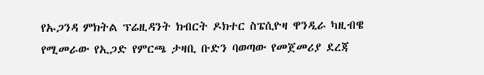የኡጋንዳ ምክትል ፕሬዚዳንት ክብርት ዶክተር ስፔሲዮዛ ዋንዲራ ካዚብዌ የሚመራው የኢጋድ የምርጫ ታዛቢ ቡድን ባወጣው የመጀመሪያ ደረጃ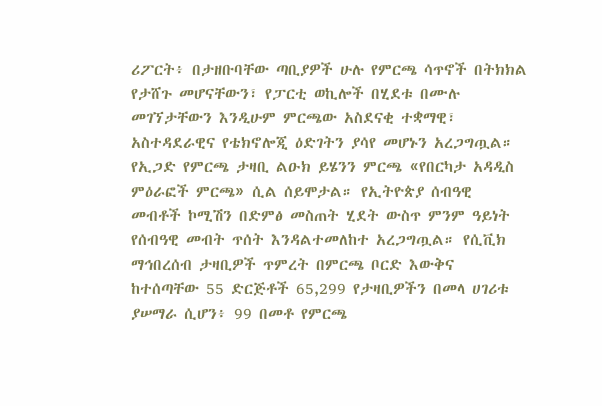ሪፖርት፥ በታዘቡባቸው ጣቢያዎች ሁሉ የምርጫ ሳጥኖች በትክክል የታሸጉ መሆናቸውን፣ የፓርቲ ወኪሎች በሂደቱ በሙሉ መገኘታቸውን እንዲሁም ምርጫው አስደናቂ ተቋማዊ፣ አስተዳደራዊና የቴክኖሎጂ ዕድገትን ያሳየ መሆኑን አረጋግጧል። የኢጋድ የምርጫ ታዛቢ ልዑክ ይሄንን ምርጫ «የበርካታ አዳዲስ ምዕራፎች ምርጫ» ሲል ሰይሞታል። የኢትዮጵያ ሰብዓዊ መብቶች ኮሚሽን በድምፅ መስጠት ሂደት ውስጥ ምንም ዓይነት የሰብዓዊ መብት ጥሰት እንዳልተመለከተ አረጋግጧል። የሲቪክ ማኅበረሰብ ታዛቢዎች ጥምረት በምርጫ ቦርድ እውቅና ከተሰጣቸው 55 ድርጅቶች 65,299 የታዛቢዎችን በመላ ሀገሪቱ ያሠማራ ሲሆን፥ 99 በመቶ የምርጫ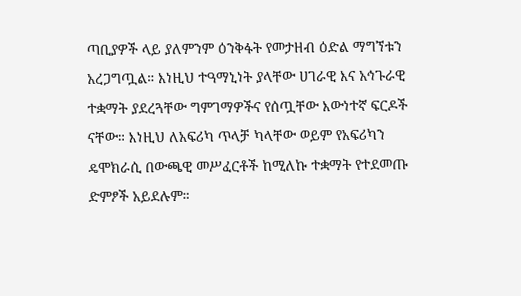ጣቢያዎች ላይ ያለምንም ዕንቅፋት የመታዘብ ዕድል ማግኘቱን አረጋግጧል። እነዚህ ተዓማኒነት ያላቸው ሀገራዊ እና አኅጉራዊ ተቋማት ያደረጓቸው ግምገማዎችና የሰጧቸው እውነተኛ ፍርዶች ናቸው። እነዚህ ለአፍሪካ ጥላቻ ካላቸው ወይም የአፍሪካን ዴሞክራሲ በውጫዊ መሥፈርቶች ከሚለኩ ተቋማት የተደመጡ ድምፆች አይደሉም።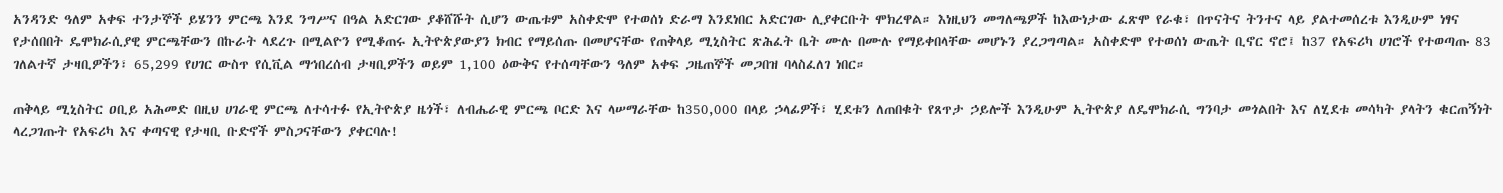አንዳንድ ዓለም አቀፍ ተንታኞች ይሄንን ምርጫ እንደ ንግሥና በዓል አድርገው ያቆሸሹት ሲሆን ውጤቱም አስቀድሞ የተወሰነ ድራማ እንደነበር አድርገው ሊያቀርቡት ሞክረዋል። እነዚህን መግለጫዎች ከእውነታው ፈጽሞ የራቁ፣ በጥናትና ትንተና ላይ ያልተመሰረቱ እንዲሁም ነፃና የታሰበበት ዴሞክራሲያዊ ምርጫቸውን በኩራት ላደረጉ በሚልዮን የሚቆጠሩ ኢትዮጵያውያን ክብር የማይሰጡ በመሆናቸው የጠቅላይ ሚኒስትር ጽሕፈት ቤት ሙሉ በሙሉ የማይቀበላቸው መሆኑን ያረጋግጣል። አስቀድሞ የተወሰነ ውጤት ቢኖር ኖሮ፤ ከ37 የአፍሪካ ሀገሮች የተወጣጡ 83 ገለልተኛ ታዛቢዎችን፣ 65,299 የሀገር ውስጥ የሲቪል ማኅበረሰብ ታዛቢዎችን ወይም 1,100 ዕውቅና የተሰጣቸውን ዓለም አቀፍ ጋዜጠኞች መጋበዝ ባላስፈለገ ነበር።

ጠቅላይ ሚኒስትር ዐቢይ አሕመድ በዚህ ሀገራዊ ምርጫ ለተሳተፉ የኢትዮጵያ ዜጎች፣ ለብሔራዊ ምርጫ ቦርድ እና ላሠማራቸው ከ350,000 በላይ ኃላፊዎች፣ ሂደቱን ለጠበቁት የጸጥታ ኃይሎች እንዲሁም ኢትዮጵያ ለዴሞክራሲ ግንባታ መጎልበት እና ለሂደቱ መሳካት ያላትን ቁርጠኝነት ላረጋገጡት የአፍሪካ እና ቀጣናዊ የታዛቢ ቡድኖች ምስጋናቸውን ያቀርባሉ!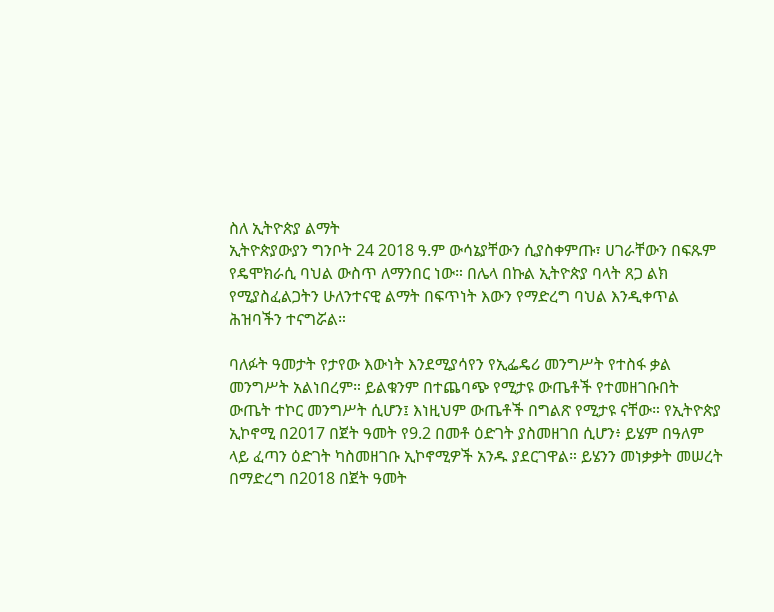ስለ ኢትዮጵያ ልማት
ኢትዮጵያውያን ግንቦት 24 2018 ዓ.ም ውሳኔያቸውን ሲያስቀምጡ፣ ሀገራቸውን በፍጹም የዴሞክራሲ ባህል ውስጥ ለማንበር ነው። በሌላ በኩል ኢትዮጵያ ባላት ጸጋ ልክ የሚያስፈልጋትን ሁለንተናዊ ልማት በፍጥነት እውን የማድረግ ባህል እንዲቀጥል ሕዝባችን ተናግሯል።

ባለፉት ዓመታት የታየው እውነት እንደሚያሳየን የኢፌዴሪ መንግሥት የተስፋ ቃል መንግሥት አልነበረም። ይልቁንም በተጨባጭ የሚታዩ ውጤቶች የተመዘገቡበት ውጤት ተኮር መንግሥት ሲሆን፤ እነዚህም ውጤቶች በግልጽ የሚታዩ ናቸው። የኢትዮጵያ ኢኮኖሚ በ2017 በጀት ዓመት የ9.2 በመቶ ዕድገት ያስመዘገበ ሲሆን፥ ይሄም በዓለም ላይ ፈጣን ዕድገት ካስመዘገቡ ኢኮኖሚዎች አንዱ ያደርገዋል። ይሄንን መነቃቃት መሠረት በማድረግ በ2018 በጀት ዓመት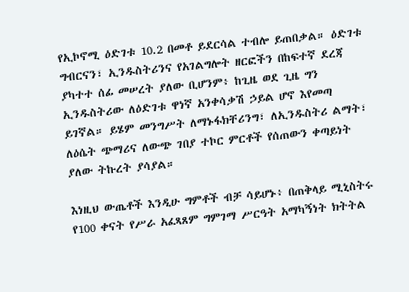የኢኮኖሚ ዕድገቱ 10.2 በመቶ ይደርሳል ተብሎ ይጠበቃል። ዕድገቱ ግብርናን፣ ኢንዱስትሪንና የአገልግሎት ዘርፎችን በከፍተኛ ደረጃ ያካተተ ሰፊ መሠረት ያለው ቢሆንም፥ ከጊዜ ወደ ጊዜ ግን ኢንዱስትሪው ለዕድገቱ ዋነኛ አንቀሳቃሽ ኃይል ሆኖ እየመጣ ይገኛል። ይሄም መንግሥት ለማኑፋክቸሪንግ፣ ለኢንዱስትሪ ልማት፣ ለዕሴት ጭማሪና ለውጭ ገበያ ተኮር ምርቶች የሰጠውን ቀጣይነት ያለው ትኩረት ያሳያል።

እነዚህ ውጤቶች እንዲሁ ግምቶች ብቻ ሳይሆኑ፥ በጠቅላይ ሚኒስትሩ የ100 ቀናት የሥራ አፈጻጸም ግምገማ ሥርዓት አማካኝነት ክትትል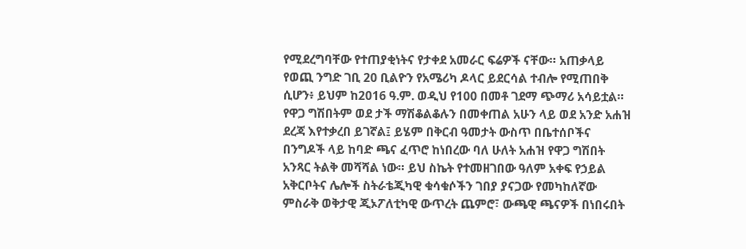የሚደረግባቸው የተጠያቂነትና የታቀደ አመራር ፍሬዎች ናቸው። አጠቃላይ የወጪ ንግድ ገቢ 20 ቢልዮን የአሜሪካ ዶላር ይደርሳል ተብሎ የሚጠበቅ ሲሆን፥ ይህም ከ2016 ዓ.ም. ወዲህ የ100 በመቶ ገደማ ጭማሪ አሳይቷል። የዋጋ ግሽበትም ወደ ታች ማሽቆልቆሉን በመቀጠል አሁን ላይ ወደ አንድ አሐዝ ደረጃ እየተቃረበ ይገኛል፤ ይሄም በቅርብ ዓመታት ውስጥ በቤተሰቦችና በንግዶች ላይ ከባድ ጫና ፈጥሮ ከነበረው ባለ ሁለት አሐዝ የዋጋ ግሽበት አንጻር ትልቅ መሻሻል ነው። ይህ ስኬት የተመዘገበው ዓለም አቀፍ የኃይል አቅርቦትና ሌሎች ስትራቴጂካዊ ቁሳቁሶችን ገበያ ያናጋው የመካከለኛው ምስራቅ ወቅታዊ ጂኦፖለቲካዊ ውጥረት ጨምሮ፣ ውጫዊ ጫናዎች በነበሩበት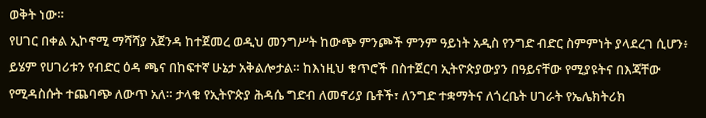ወቅት ነው።
የሀገር በቀል ኢኮኖሚ ማሻሻያ አጀንዳ ከተጀመረ ወዲህ መንግሥት ከውጭ ምንጮች ምንም ዓይነት አዲስ የንግድ ብድር ስምምነት ያላደረገ ሲሆን፥ ይሄም የሀገሪቱን የብድር ዕዳ ጫና በከፍተኛ ሁኔታ አቅልሎታል። ከእነዚህ ቁጥሮች በስተጀርባ ኢትዮጵያውያን በዓይናቸው የሚያዩትና በእጃቸው የሚዳስሱት ተጨባጭ ለውጥ አለ። ታላቁ የኢትዮጵያ ሕዳሴ ግድብ ለመኖሪያ ቤቶች፣ ለንግድ ተቋማትና ለጎረቤት ሀገራት የኤሌክትሪክ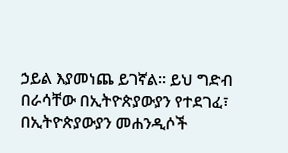ኃይል እያመነጨ ይገኛል። ይህ ግድብ በራሳቸው በኢትዮጵያውያን የተደገፈ፣ በኢትዮጵያውያን መሐንዲሶች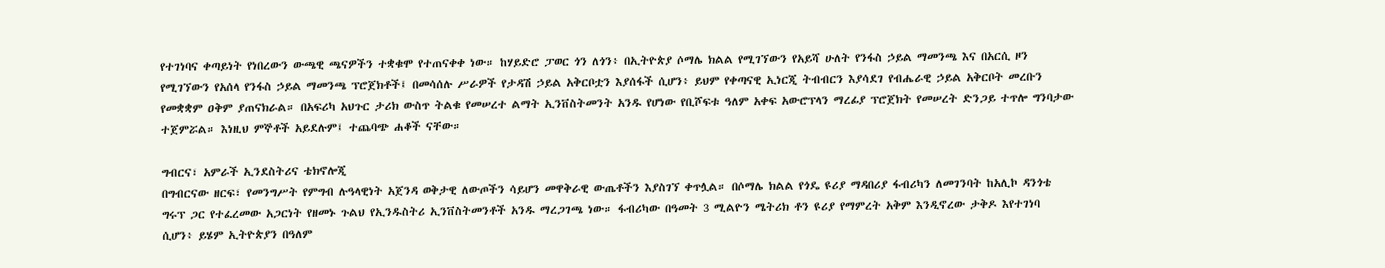የተገነባና ቀጣይነት የነበረውን ውጫዊ ጫናዎችን ተቋቁሞ የተጠናቀቀ ነው። ከሃይድሮ ፓወር ጎን ለጎን፥ በኢትዮጵያ ሶማሌ ክልል የሚገኘውን የአይሻ ሁለት የንፋስ ኃይል ማመንጫ እና በአርሲ ዞን የሚገኘውን የአሰላ የንፋስ ኃይል ማመንጫ ፕሮጀክቶች፤ በመሳሰሉ ሥራዎች የታዳሽ ኃይል አቅርቦቷን እያሰፋች ሲሆን፥ ይህም የቀጣናዊ ኢነርጂ ትብብርን እያሳደገ የብሔራዊ ኃይል አቅርቦት መረቡን የመቋቋም ዐቅም ያጠናክራል። በአፍሪካ አህጉር ታሪክ ውስጥ ትልቁ የመሠረተ ልማት ኢንቨስትመንት አንዱ የሆነው የቢሾፍቱ ዓለም አቀፍ አውሮፕላን ማረፊያ ፕሮጀክት የመሠረት ድንጋይ ተጥሎ ግንባታው ተጀምሯል። እነዚህ ምኞቶች አይደሉም፤ ተጨባጭ ሐቆች ናቸው።

ግብርና፣ አምራች ኢንደስትሪና ቴክኖሎጂ
በግብርናው ዘርፍ፣ የመንግሥት የምግብ ሉዓላዊነት አጀንዳ ወቅታዊ ለውጦችን ሳይሆን መዋቅራዊ ውጤቶችን እያስገኘ ቀጥሏል። በሶማሌ ክልል የጎዴ ዩሪያ ማዳበሪያ ፋብሪካን ለመገንባት ከአሊኮ ዳንጎቴ ግሩፕ ጋር የተፈረመው አጋርነት የዘመኑ ጉልህ የኢንዱስትሪ ኢንቨስትመንቶች አንዱ ማረጋገጫ ነው። ፋብሪካው በዓመት 3 ሚልዮን ሜትሪክ ቶን ዩሪያ የማምረት አቅም እንዲኖረው ታቅዶ እየተገነባ ሲሆን፥ ይሄም ኢትዮጵያን በዓለም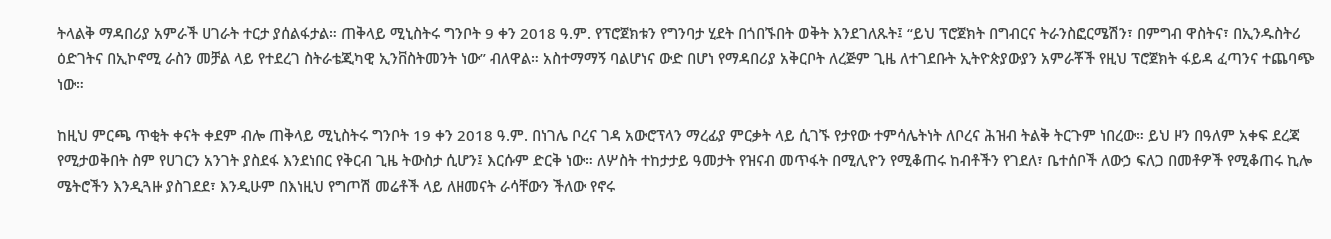ትላልቅ ማዳበሪያ አምራች ሀገራት ተርታ ያሰልፋታል። ጠቅላይ ሚኒስትሩ ግንቦት 9 ቀን 2018 ዓ.ም. የፕሮጀክቱን የግንባታ ሂደት በጎበኙበት ወቅት እንደገለጹት፤ “ይህ ፕሮጀክት በግብርና ትራንስፎርሜሽን፣ በምግብ ዋስትና፣ በኢንዱስትሪ ዕድገትና በኢኮኖሚ ራስን መቻል ላይ የተደረገ ስትራቴጂካዊ ኢንቨስትመንት ነው” ብለዋል። አስተማማኝ ባልሆነና ውድ በሆነ የማዳበሪያ አቅርቦት ለረጅም ጊዜ ለተገደቡት ኢትዮጵያውያን አምራቾች የዚህ ፕሮጀክት ፋይዳ ፈጣንና ተጨባጭ ነው።

ከዚህ ምርጫ ጥቂት ቀናት ቀደም ብሎ ጠቅላይ ሚኒስትሩ ግንቦት 19 ቀን 2018 ዓ.ም. በነገሌ ቦረና ገዳ አውሮፕላን ማረፊያ ምርቃት ላይ ሲገኙ የታየው ተምሳሌትነት ለቦረና ሕዝብ ትልቅ ትርጉም ነበረው። ይህ ዞን በዓለም አቀፍ ደረጃ የሚታወቅበት ስም የሀገርን አንገት ያስደፋ እንደነበር የቅርብ ጊዜ ትውስታ ሲሆን፤ እርሱም ድርቅ ነው። ለሦስት ተከታታይ ዓመታት የዝናብ መጥፋት በሚሊዮን የሚቆጠሩ ከብቶችን የገደለ፣ ቤተሰቦች ለውኃ ፍለጋ በመቶዎች የሚቆጠሩ ኪሎ ሜትሮችን እንዲጓዙ ያስገደደ፣ እንዲሁም በእነዚህ የግጦሽ መሬቶች ላይ ለዘመናት ራሳቸውን ችለው የኖሩ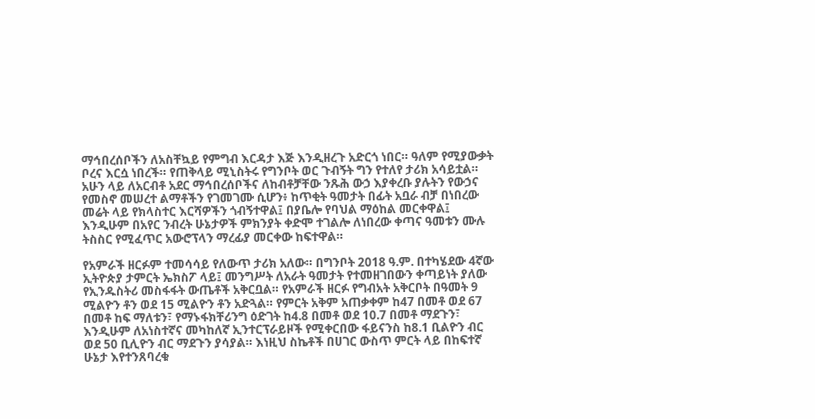ማኅበረሰቦችን ለአስቸኳይ የምግብ እርዳታ እጅ እንዲዘረጉ አድርጎ ነበር። ዓለም የሚያውቃት ቦረና እርሷ ነበረች። የጠቅላይ ሚኒስትሩ የግንቦት ወር ጉብኝት ግን የተለየ ታሪክ አሳይቷል። አሁን ላይ ለአርብቶ አደር ማኅበረሰቦችና ለከብቶቻቸው ንጹሕ ውኃ እያቀረቡ ያሉትን የውኃና የመስኖ መሠረተ ልማቶችን የገመገሙ ሲሆን፥ ከጥቂት ዓመታት በፊት አቧራ ብቻ በነበረው መሬት ላይ የክላስተር እርሻዎችን ጎብኝተዋል፤ በያቤሎ የባህል ማዕከል መርቀዋል፤ እንዲሁም በአየር ንብረት ሁኔታዎች ምክንያት ቀድሞ ተገልሎ ለነበረው ቀጣና ዓመቱን ሙሉ ትስስር የሚፈጥር አውሮፕላን ማረፊያ መርቀው ከፍተዋል።

የአምራች ዘርፉም ተመሳሳይ የለውጥ ታሪክ አለው። በግንቦት 2018 ዓ.ም. በተካሄደው 4ኛው ኢትዮጵያ ታምርት ኤክስፖ ላይ፤ መንግሥት ለአራት ዓመታት የተመዘገበውን ቀጣይነት ያለው የኢንዱስትሪ መስፋፋት ውጤቶች አቅርቧል። የአምራች ዘርፉ የግብአት አቅርቦት በዓመት 9 ሚልዮን ቶን ወደ 15 ሚልዮን ቶን አድጓል። የምርት አቅም አጠቃቀም ከ47 በመቶ ወደ 67 በመቶ ከፍ ማለቱን፣ የማኑፋክቸሪንግ ዕድገት ከ4.8 በመቶ ወደ 10.7 በመቶ ማደጉን፣ እንዲሁም ለአነስተኛና መካከለኛ ኢንተርፕራይዞች የሚቀርበው ፋይናንስ ከ8.1 ቢልዮን ብር ወደ 50 ቢሊዮን ብር ማደጉን ያሳያል። እነዚህ ስኬቶች በሀገር ውስጥ ምርት ላይ በከፍተኛ ሁኔታ እየተንጸባረቁ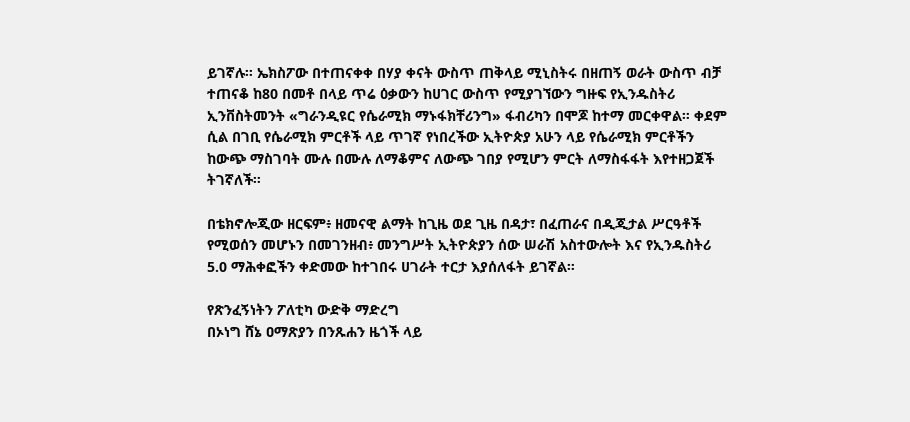ይገኛሉ። ኤክስፖው በተጠናቀቀ በሃያ ቀናት ውስጥ ጠቅላይ ሚኒስትሩ በዘጠኝ ወራት ውስጥ ብቻ ተጠናቆ ከ80 በመቶ በላይ ጥሬ ዕቃውን ከሀገር ውስጥ የሚያገኘውን ግዙፍ የኢንዱስትሪ ኢንቨስትመንት «ግራንዲዩር የሴራሚክ ማኑፋክቸሪንግ» ፋብሪካን በሞጆ ከተማ መርቀዋል። ቀደም ሲል በገቢ የሴራሚክ ምርቶች ላይ ጥገኛ የነበረችው ኢትዮጵያ አሁን ላይ የሴራሚክ ምርቶችን ከውጭ ማስገባት ሙሉ በሙሉ ለማቆምና ለውጭ ገበያ የሚሆን ምርት ለማስፋፋት እየተዘጋጀች ትገኛለች።

በቴክኖሎጂው ዘርፍም፥ ዘመናዊ ልማት ከጊዜ ወደ ጊዜ በዳታ፣ በፈጠራና በዲጂታል ሥርዓቶች የሚወሰን መሆኑን በመገንዘብ፥ መንግሥት ኢትዮጵያን ሰው ሠራሽ አስተውሎት እና የኢንዱስትሪ 5.0 ማሕቀፎችን ቀድመው ከተገበሩ ሀገራት ተርታ እያሰለፋት ይገኛል።

የጽንፈኝነትን ፖለቲካ ውድቅ ማድረግ
በኦነግ ሸኔ ዐማጽያን በንጹሐን ዜጎች ላይ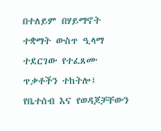በተለይም በሃይማኖት ተቋማት ውስጥ ዒላማ ተደርገው የተፈጸሙ ጥቃቶችን ተከትሎ፤ የቤተሰብ እና የወዳጆቻቸውን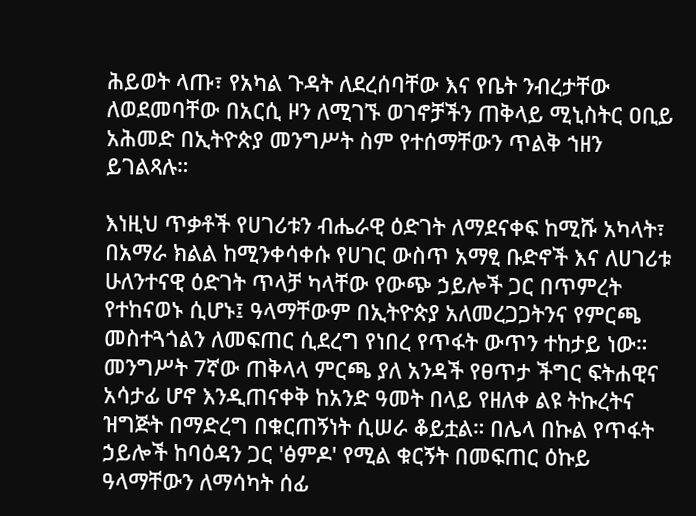ሕይወት ላጡ፣ የአካል ጉዳት ለደረሰባቸው እና የቤት ንብረታቸው ለወደመባቸው በአርሲ ዞን ለሚገኙ ወገኖቻችን ጠቅላይ ሚኒስትር ዐቢይ አሕመድ በኢትዮጵያ መንግሥት ስም የተሰማቸውን ጥልቅ ኀዘን ይገልጻሉ።

እነዚህ ጥቃቶች የሀገሪቱን ብሔራዊ ዕድገት ለማደናቀፍ ከሚሹ አካላት፣ በአማራ ክልል ከሚንቀሳቀሱ የሀገር ውስጥ አማፂ ቡድኖች እና ለሀገሪቱ ሁለንተናዊ ዕድገት ጥላቻ ካላቸው የውጭ ኃይሎች ጋር በጥምረት የተከናወኑ ሲሆኑ፤ ዓላማቸውም በኢትዮጵያ አለመረጋጋትንና የምርጫ መስተጓጎልን ለመፍጠር ሲደረግ የነበረ የጥፋት ውጥን ተከታይ ነው። መንግሥት 7ኛው ጠቅላላ ምርጫ ያለ አንዳች የፀጥታ ችግር ፍትሐዊና አሳታፊ ሆኖ እንዲጠናቀቅ ከአንድ ዓመት በላይ የዘለቀ ልዩ ትኩረትና ዝግጅት በማድረግ በቁርጠኝነት ሲሠራ ቆይቷል። በሌላ በኩል የጥፋት ኃይሎች ከባዕዳን ጋር 'ፅምዶ' የሚል ቁርኝት በመፍጠር ዕኩይ ዓላማቸውን ለማሳካት ሰፊ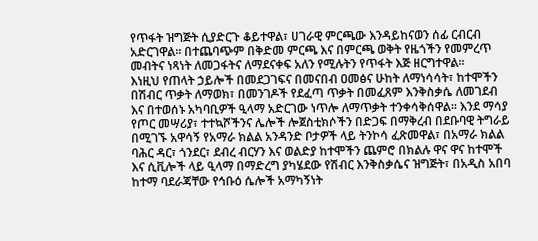የጥፋት ዝግጅት ሲያድርጉ ቆይተዋል፣ ሀገራዊ ምርጫው እንዳይከናወን ሰፊ ርብርብ አድርገዋል። በተጨባጭም በቅድመ ምርጫ እና በምርጫ ወቅት የዜጎችን የመምረጥ መብትና ነጻነት ለመጋፋትና ለማደናቀፍ አለን የሚሉትን የጥፋት እጅ ዘርግተዋል።
እነዚህ የጠላት ኃይሎች በመደጋገፍና በመናበብ ዐመፅና ሁከት ለማነሳሳት፣ ከተሞችን በሽብር ጥቃት ለማወክ፣ በመንገዶች የደፈጣ ጥቃት በመፈጸም እንቅስቃሴ ለመገደብ እና በተወሰኑ አካባቢዎች ዒላማ አድርገው ነጥሎ ለማጥቃት ተንቀሳቅሰዋል። እንደ ማሳያ የጦር መሣሪያ፣ ተተኳሾችንና ሌሎች ሎጀስቲክሶችን በድጋፍ በማቅረብ በደቡባዊ ትግራይ በሚገኙ አዋሳኝ የአማራ ክልል አንዳንድ ቦታዎች ላይ ትንኮሳ ፈጽመዋል፣ በአማራ ክልል ባሕር ዳር፣ ጎንደር፣ ደብረ ብርሃን እና ወልድያ ከተሞችን ጨምሮ በክልሉ ዋና ዋና ከተሞች እና ሲቪሎች ላይ ዒላማ በማድረግ ያካሄደው የሽብር እንቅስቃሴና ዝግጅት፣ በአዲስ አበባ ከተማ ባደራጃቸው የኅቡዕ ሴሎች አማካኝነት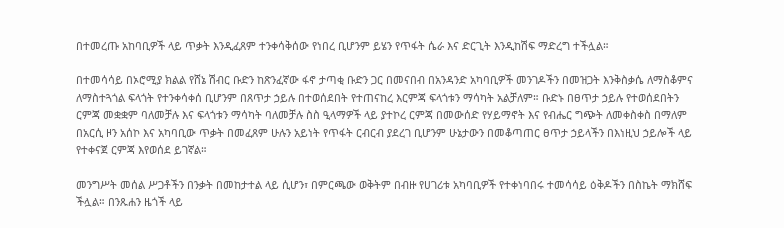በተመረጡ አከባቢዎች ላይ ጥቃት እንዲፈጸም ተንቀሳቅሰው የነበረ ቢሆንም ይሄን የጥፋት ሴራ እና ድርጊት እንዲከሽፍ ማድረግ ተችሏል።

በተመሳሳይ በኦሮሚያ ክልል የሸኔ ሽብር ቡድን ከጽንፈኛው ፋኖ ታጣቂ ቡድን ጋር በመናበብ በአንዳንድ አካባቢዎች መንገዶችን በመዝጋት እንቅስቃሴ ለማስቆምና ለማስተጓጎል ፍላጎት የተንቀሳቀሰ ቢሆንም በጸጥታ ኃይሉ በተወሰደበት የተጠናከረ እርምጃ ፍላጎቱን ማሳካት አልቻለም። ቡድኑ በፀጥታ ኃይሉ የተወሰደበትን ርምጃ መቋቋም ባለመቻሉ እና ፍላጎቱን ማሳካት ባለመቻሉ ስስ ዒላማዎች ላይ ያተኮረ ርምጃ በመውሰድ የሃይማኖት እና የብሔር ግጭት ለመቀስቀስ በማለም በአርሲ ዞን አሰኮ እና አካባቢው ጥቃት በመፈጸም ሁሉን አይነት የጥፋት ርብርብ ያደረገ ቢሆንም ሁኔታውን በመቆጣጠር ፀጥታ ኃይላችን በእነዚህ ኃይሎች ላይ የተቀናጀ ርምጃ እየወሰደ ይገኛል።

መንግሥት መሰል ሥጋቶችን በንቃት በመከታተል ላይ ሲሆን፣ በምርጫው ወቅትም በብዙ የሀገሪቱ አካባቢዎች የተቀነባበሩ ተመሳሳይ ዕቅዶችን በስኬት ማክሸፍ ችሏል። በንጹሐን ዜጎች ላይ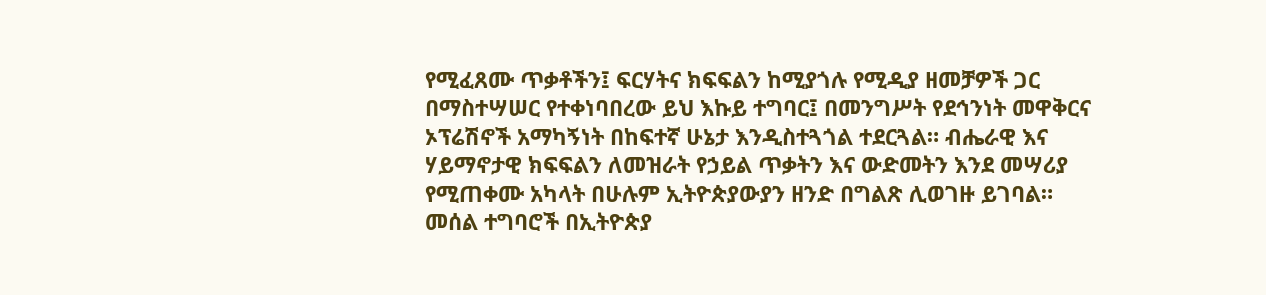የሚፈጸሙ ጥቃቶችን፤ ፍርሃትና ክፍፍልን ከሚያጎሉ የሚዲያ ዘመቻዎች ጋር በማስተሣሠር የተቀነባበረው ይህ እኩይ ተግባር፤ በመንግሥት የደኅንነት መዋቅርና ኦፕሬሽኖች አማካኝነት በከፍተኛ ሁኔታ እንዲስተጓጎል ተደርጓል። ብሔራዊ እና ሃይማኖታዊ ክፍፍልን ለመዝራት የኃይል ጥቃትን እና ውድመትን እንደ መሣሪያ የሚጠቀሙ አካላት በሁሉም ኢትዮጵያውያን ዘንድ በግልጽ ሊወገዙ ይገባል። መሰል ተግባሮች በኢትዮጵያ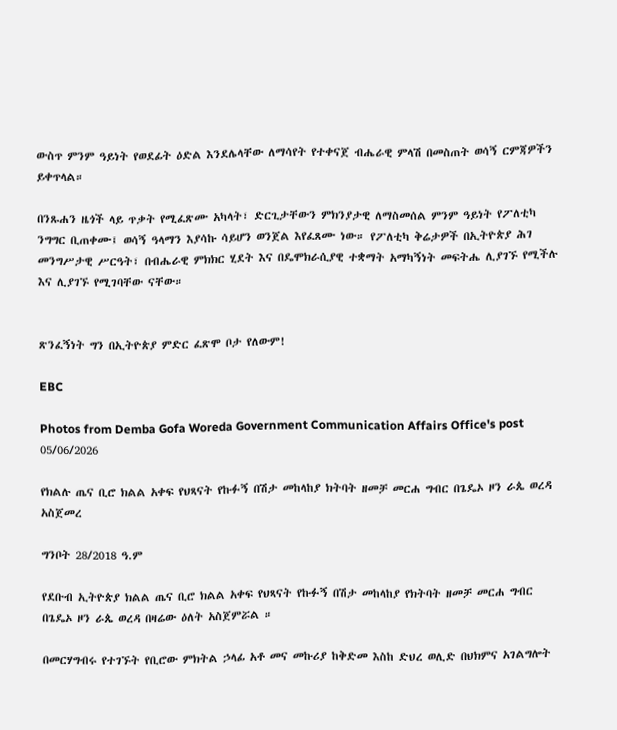ውስጥ ምንም ዓይነት የወደፊት ዕድል እንደሌላቸው ለማሳየት የተቀናጀ ብሔራዊ ምላሽ በመስጠት ወሳኝ ርምጃዎችን ይቀጥላል።

በንጹሐን ዜጎች ላይ ጥቃት የሚፈጽሙ አካላት፣ ድርጊታቸውን ምክንያታዊ ለማስመሰል ምንም ዓይነት የፖለቲካ ንግግር ቢጠቀሙ፤ ወሳኝ ዓላማን እያሳኩ ሳይሆን ወንጀል እየፈጸሙ ነው። የፖለቲካ ቅሬታዎች በኢትዮጵያ ሕገ መንግሥታዊ ሥርዓት፣ በብሔራዊ ምክክር ሂደት እና በዴሞክራሲያዊ ተቋማት አማካኝነት መፍትሔ ሊያገኙ የሚችሉ እና ሊያገኙ የሚገባቸው ናቸው።


ጽንፈኝነት ግን በኢትዮጵያ ምድር ፈጽሞ ቦታ የለውም!

EBC

Photos from Demba Gofa Woreda Government Communication Affairs Office's post 05/06/2026

የክልሉ ጤና ቢሮ ክልል አቀፍ የህጻናት የኩፉኝ በሽታ መከላከያ ክትባት ዘመቻ መርሐ ግብር በጌዴኦ ዞን ራጴ ወረዳ አስጀመረ

ግንቦት 28/2018 ዓ.ም

የደቡብ ኢትዮጵያ ክልል ጤና ቢሮ ክልል አቀፍ የህጻናት የኩፉኝ በሽታ መከላከያ የክትባት ዘመቻ መርሐ ግብር በጌዴኦ ዞን ራጴ ወረዳ በዛሬው ዕለት አስጀምሯል ።

በመርሃግብሩ የተገኙት የቢሮው ምክትል ኃላፊ አቶ መና መኩሪያ ከቅድመ እስከ ድህረ ወሊድ በህክምና አገልግሎት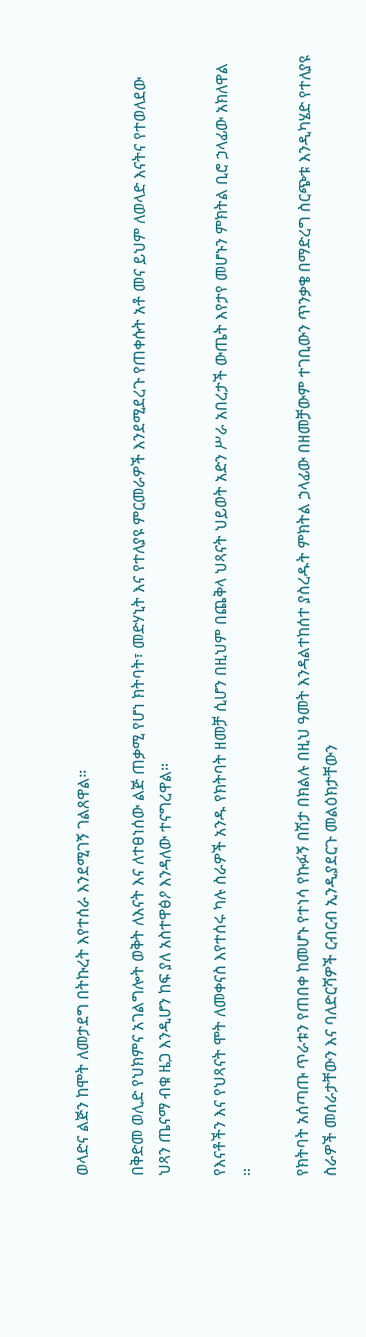ወላድና ልጅን ከሞት ለመታደግ በትኩረት እየተሰራ እንደሚገኝ ገልጸዋል።

በቅድመ ወሊድ የህክምና አገልግሎት ወቅት ለእናት እና ለተፀነሰው ልጅ ጠቃሚ የሆነ ክትባት፣ መድሃኒት እና የተለያዩ ምርመራዎች እንደሚደረጉ የጠቀሱት አቶ መና ይህም ለወላድ እናትና የተወለደው ህጻን ጤናማ ብቁ ዜጋ እንዲሆን ከፍ ያለ አስተዋፅዖ እንዳለው ተናግረዋል።

የእናቶችን እና የህጻናት ሞት ለመቀናስ እየተሰሩ ካሉ ስራዎች አንዱ የክትባት ዘመቻ ሲሆን በዚህም በጨቅላ ህጻናት ህይወት አድን ሥራ አበረታች ውጤት እየታየ መሆኑን ምክትል ቢሮ ኃላፊው አክለዋል ።

የክትባት አሰጣጡ ጥራቱን የጠበቀ ከመሆኑ የተነሳ የኩፉኝ በሽታ በክልሉ በዚህ ዓመት እንዳልተከሰተ ያስረዱት ምክትል ኃላፊው በዘመቻውም ተገቢውን ጥንቃቄ በማድረግ ስርጭቱ እንዲካሄድ የተለያዩ ስራዎች መሰራታቸውን እና ባለድርሻዎች ርብርብ ኢንዲያደርጉ መልዕክታቸውን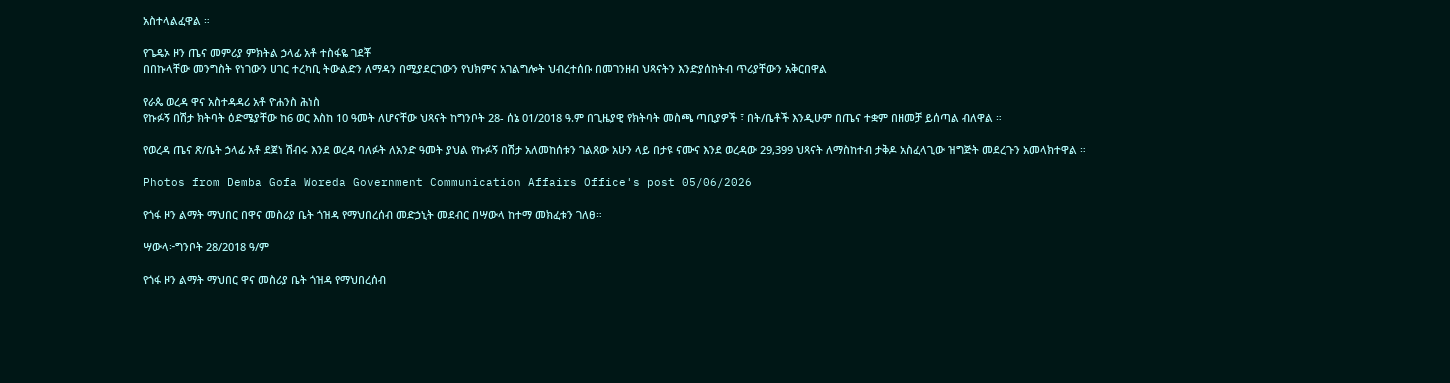አስተላልፈዋል ።

የጌዴኦ ዞን ጤና መምሪያ ምክትል ኃላፊ አቶ ተስፋዬ ገደቾ
በበኩላቸው መንግስት የነገውን ሀገር ተረካቢ ትውልድን ለማዳን በሚያደርገውን የህክምና አገልግሎት ህብረተሰቡ በመገንዘብ ህጻናትን እንድያሰከትብ ጥሪያቸውን አቅርበዋል

የራጴ ወረዳ ዋና አስተዳዳሪ አቶ ዮሐንስ ሕነስ
የኩፉኝ በሽታ ክትባት ዕድሜያቸው ከ6 ወር እስከ 10 ዓመት ለሆናቸው ህጻናት ከግንቦት 28- ሰኔ 01/2018 ዓ.ም በጊዜያዊ የክትባት መስጫ ጣቢያዎች ፣ በት/ቤቶች እንዲሁም በጤና ተቋም በዘመቻ ይሰጣል ብለዋል ።

የወረዳ ጤና ጽ/ቤት ኃላፊ አቶ ደጀነ ሽብሩ እንደ ወረዳ ባለፉት ለአንድ ዓመት ያህል የኩፉኝ በሽታ አለመከሰቱን ገልጸው አሁን ላይ በታዩ ናሙና እንደ ወረዳው 29,399 ህጻናት ለማስከተብ ታቅዶ አስፈላጊው ዝግጅት መደረጉን አመላክተዋል ።

Photos from Demba Gofa Woreda Government Communication Affairs Office's post 05/06/2026

የጎፋ ዞን ልማት ማህበር በዋና መስሪያ ቤት ጎዝዳ የማህበረሰብ መድኃኒት መደብር በሣውላ ከተማ መክፈቱን ገለፀ።

ሣውላ፦ግንቦት 28/2018 ዓ/ም

የጎፋ ዞን ልማት ማህበር ዋና መስሪያ ቤት ጎዝዳ የማህበረሰብ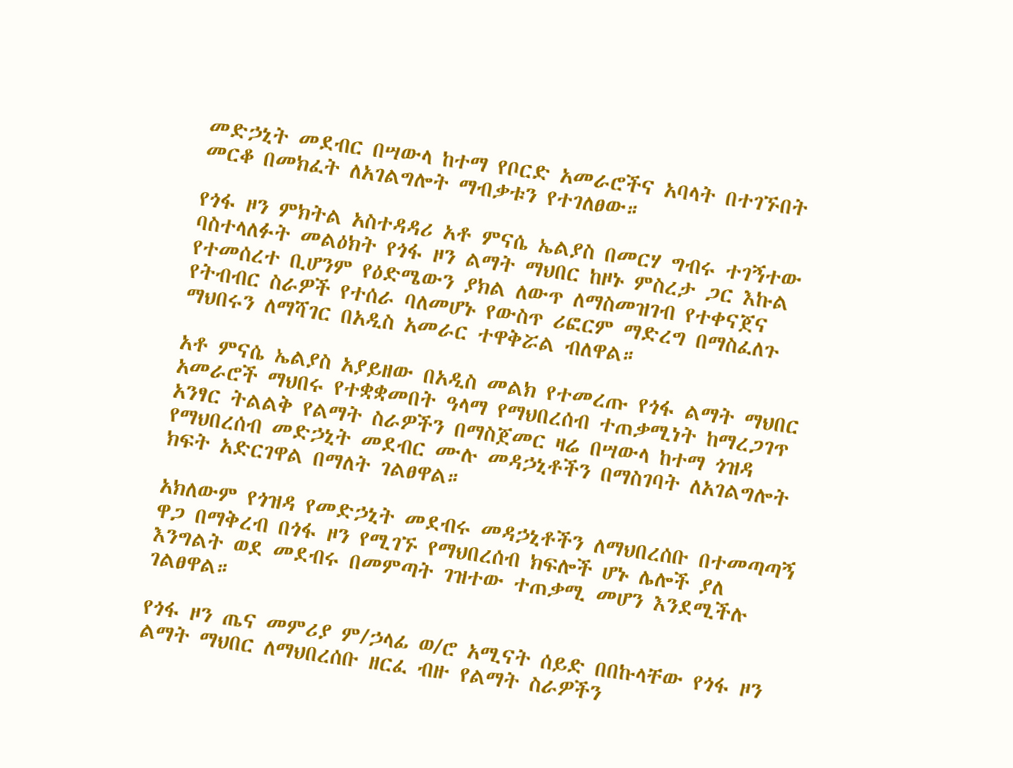መድኃኒት መደብር በሣውላ ከተማ የቦርድ አመራሮችና አባላት በተገኙበት መርቆ በመክፈት ለአገልግሎት ማብቃቱን የተገለፀው።

የጎፋ ዞን ምክትል አስተዳዳሪ አቶ ምናሴ ኤልያስ በመርሃ ግብሩ ተገኝተው ባስተላለፉት መልዕክት የጎፋ ዞን ልማት ማህበር ከዞኑ ምስረታ ጋር እኩል የተመሰረተ ቢሆንም የዕድሜውን ያክል ለውጥ ለማስመዝገብ የተቀናጀና የትብብር ስራዎች የተሰራ ባለመሆኑ የውስጥ ሪፎርም ማድረግ በማስፈለጉ ማህበሩን ለማሻገር በአዲስ አመራር ተዋቅሯል ብለዋል።

አቶ ምናሴ ኤልያስ አያይዘው በአዲስ መልክ የተመረጡ የጎፋ ልማት ማህበር አመራሮች ማህበሩ የተቋቋመበት ዓላማ የማህበረሰብ ተጠቃሚነት ከማረጋገጥ አንፃር ትልልቅ የልማት ስራዎችን በማስጀመር ዛሬ በሣውላ ከተማ ጎዝዳ የማህበረሰብ መድኃኒት መደብር ሙሉ መዳኃኒቶችን በማስገባት ለአገልግሎት ክፍት አድርገዋል በማለት ገልፀዋል።

አክለውም የጎዝዳ የመድኃኒት መደብሩ መዳኃኒቶችን ለማህበረሰቡ በተመጣጣኝ ዋጋ በማቅረብ በጎፋ ዞን የሚገኙ የማህበረሰብ ክፍሎች ሆኑ ሌሎች ያለ እንግልት ወደ መደብሩ በመምጣት ገዝተው ተጠቃሚ መሆን እንደሚችሉ ገልፀዋል።

የጎፋ ዞን ጤና መምሪያ ም/ኃላፊ ወ/ሮ አሚናት ሰይድ በበኩላቸው የጎፋ ዞን ልማት ማህበር ለማህበረሰቡ ዘርፈ ብዙ የልማት ስራዎችን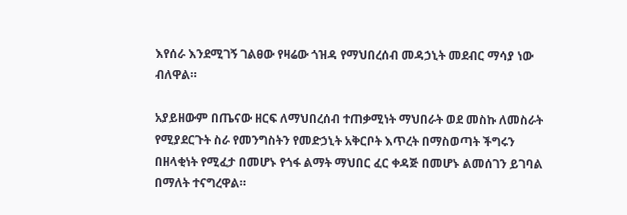እየሰራ እንደሚገኝ ገልፀው የዛሬው ጎዝዳ የማህበረሰብ መዳኃኒት መደብር ማሳያ ነው ብለዋል።

አያይዘውም በጤናው ዘርፍ ለማህበረሰብ ተጠቃሚነት ማህበራት ወደ መስኩ ለመስራት የሚያደርጉት ስራ የመንግስትን የመድኃኒት አቅርቦት እጥረት በማስወጣት ችግሩን በዘላቂነት የሚፈታ በመሆኑ የጎፋ ልማት ማህበር ፈር ቀዳጅ በመሆኑ ልመሰገን ይገባል በማለት ተናግረዋል።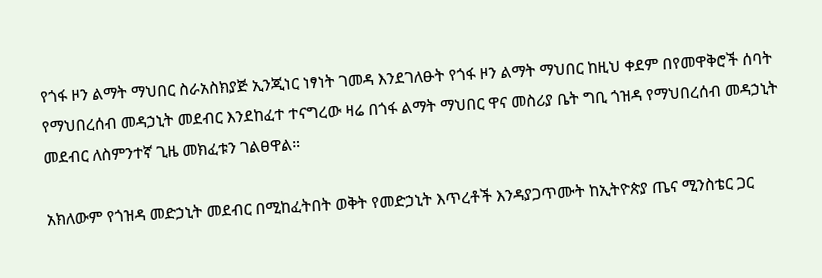የጎፋ ዞን ልማት ማህበር ስራአስክያጅ ኢንጂነር ነፃነት ገመዳ እንደገለፁት የጎፋ ዞን ልማት ማህበር ከዚህ ቀደም በየመዋቅሮች ሰባት የማህበረሰብ መዳኃኒት መደብር እንደከፈተ ተናግረው ዛሬ በጎፋ ልማት ማህበር ዋና መስሪያ ቤት ግቢ ጎዝዳ የማህበረሰብ መዳኃኒት መደብር ለስምንተኛ ጊዜ መክፈቱን ገልፀዋል።

አክለውም የጎዝዳ መድኃኒት መደብር በሚከፈትበት ወቅት የመድኃኒት እጥረቶች እንዳያጋጥሙት ከኢትዮጵያ ጤና ሚንስቴር ጋር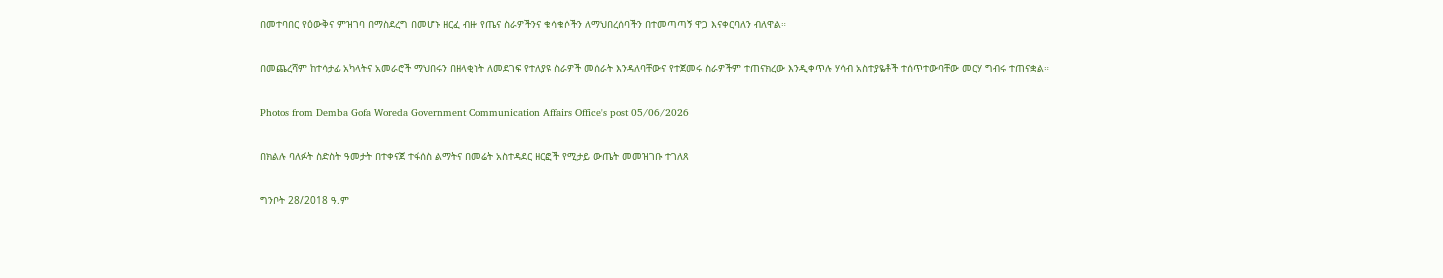በመተባበር የዕውቅና ምዝገባ በማስደረግ በመሆኑ ዘርፈ ብዙ የጤና ስራዎችንና ቁሳቁሶችን ለማህበረሰባችን በተመጣጣኝ ዋጋ እናቀርባለን ብለዋል።

በመጨረሻም ከተሳታፊ አካላትና አመራሮች ማህበሩን በዘላቂነት ለመደገፍ የተለያዩ ስራዎች መሰራት እንዳለባቸውና የተጀመሩ ስራዎችም ተጠናክረው እንዲቀጥሉ ሃሳብ አስተያዬቶች ተሰጥተውባቸው መርሃ ግብሩ ተጠናቋል።

Photos from Demba Gofa Woreda Government Communication Affairs Office's post 05/06/2026

በክልሉ ባለፉት ስድስት ዓመታት በተቀናጀ ተፋሰስ ልማትና በመሬት አስተዳደር ዘርፎች የሚታይ ውጤት መመዝገቡ ተገለጸ

ግንቦት 28/2018 ዓ.ም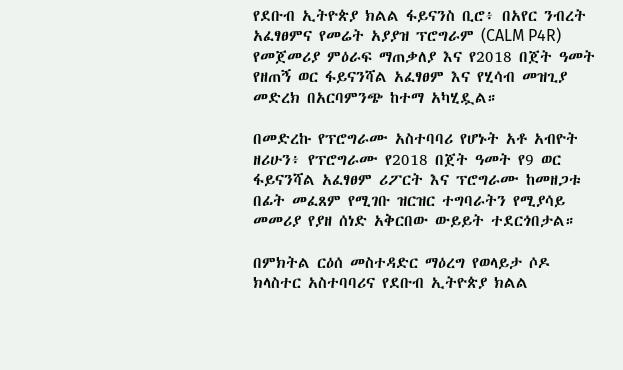የደቡብ ኢትዮጵያ ክልል ፋይናንስ ቢሮ፥ በአየር ንብረት አፈፃፀምና የመሬት አያያዝ ፕሮግራም (CALM P4R) የመጀመሪያ ምዕራፍ ማጠቃለያ እና የ2018 በጀት ዓመት የዘጠኝ ወር ፋይናንሻል አፈፃፀም እና የሂሳብ መዝጊያ መድረክ በአርባምንጭ ከተማ አካሂዷል።

በመድረኩ የፕሮግራሙ አስተባባሪ የሆኑት አቶ አብዮት ዘሪሁን፥ የፕሮግራሙ የ2018 በጀት ዓመት የ9 ወር ፋይናንሻል አፈፃፀም ሪፖርት እና ፕሮግራሙ ከመዘጋቱ በፊት መፈጸም የሚገቡ ዝርዝር ተግባራትን የሚያሳይ መመሪያ የያዘ ሰነድ አቅርበው ውይይት ተደርጎበታል።

በምክትል ርዕሰ መስተዳድር ማዕረግ የወላይታ ሶዶ ክላስተር አስተባባሪና የደቡብ ኢትዮጵያ ክልል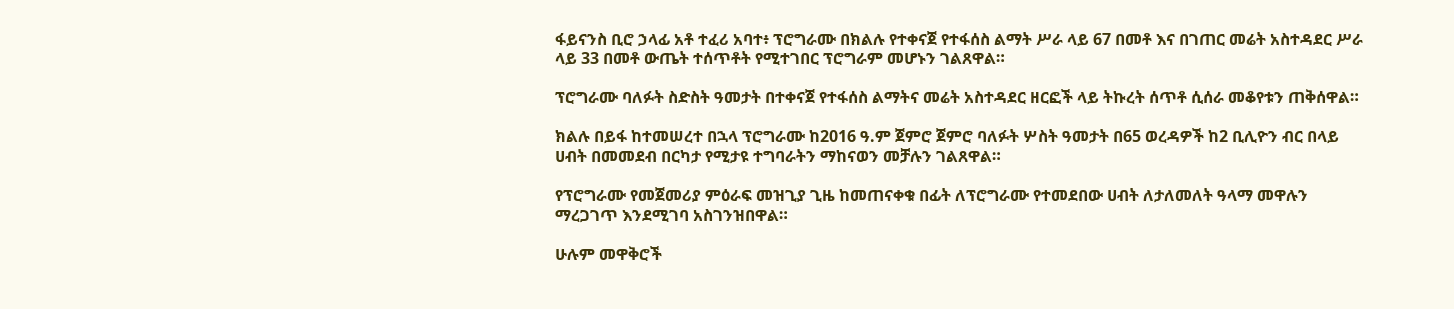ፋይናንስ ቢሮ ኃላፊ አቶ ተፈሪ አባተ፥ ፕሮግራሙ በክልሉ የተቀናጀ የተፋሰስ ልማት ሥራ ላይ 67 በመቶ እና በገጠር መሬት አስተዳደር ሥራ ላይ 33 በመቶ ውጤት ተሰጥቶት የሚተገበር ፕሮግራም መሆኑን ገልጸዋል።

ፕሮግራሙ ባለፉት ስድስት ዓመታት በተቀናጀ የተፋሰስ ልማትና መሬት አስተዳደር ዘርፎች ላይ ትኩረት ሰጥቶ ሲሰራ መቆየቱን ጠቅሰዋል።

ክልሉ በይፋ ከተመሠረተ በኋላ ፕሮግራሙ ከ2016 ዓ.ም ጀምሮ ጀምሮ ባለፉት ሦስት ዓመታት በ65 ወረዳዎች ከ2 ቢሊዮን ብር በላይ ሀብት በመመደብ በርካታ የሚታዩ ተግባራትን ማከናወን መቻሉን ገልጸዋል።

የፕሮግራሙ የመጀመሪያ ምዕራፍ መዝጊያ ጊዜ ከመጠናቀቁ በፊት ለፕሮግራሙ የተመደበው ሀብት ለታለመለት ዓላማ መዋሉን ማረጋገጥ እንደሚገባ አስገንዝበዋል።

ሁሉም መዋቅሮች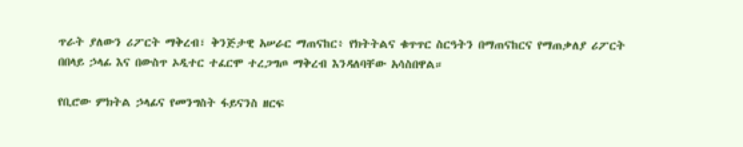ጥራት ያለውን ሪፖርት ማቅረብ፣ ቅንጅታዊ አሠራር ማጠናከር፥ የክትትልና ቁጥጥር ስርዓትን በማጠናከርና የማጠቃለያ ሪፖርት በበላይ ኃላፊ እና በውስጥ ኦዲተር ተፈርሞ ተረጋግጦ ማቅረብ እንዳለባቸው አሳስበዋል።

የቢሮው ምክትል ኃላፊና የመንግስት ፋይናንስ ዘርፍ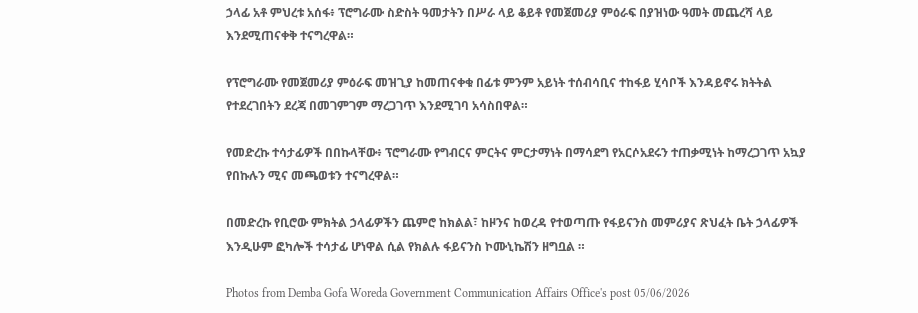ኃላፊ አቶ ምህረቱ አሰፋ፥ ፕሮግራሙ ስድስት ዓመታትን በሥራ ላይ ቆይቶ የመጀመሪያ ምዕራፍ በያዝነው ዓመት መጨረሻ ላይ እንደሚጠናቀቅ ተናግረዋል።

የፕሮግራሙ የመጀመሪያ ምዕራፍ መዝጊያ ከመጠናቀቁ በፊቱ ምንም አይነት ተሰብሳቢና ተከፋይ ሂሳቦች እንዳይኖሩ ክትትል የተደረገበትን ደረጃ በመገምገም ማረጋገጥ እንደሚገባ አሳስበዋል።

የመድረኩ ተሳታፊዎች በበኩላቸው፥ ፕሮግራሙ የግብርና ምርትና ምርታማነት በማሳደግ የአርሶአደሩን ተጠቃሚነት ከማረጋገጥ አኳያ የበኩሉን ሚና መጫወቱን ተናግረዋል።

በመድረኩ የቢሮው ምክትል ኃላፊዎችን ጨምሮ ከክልል፣ ከዞንና ከወረዳ የተወጣጡ የፋይናንስ መምሪያና ጽህፈት ቤት ኃላፊዎች እንዲሁም ፎካሎች ተሳታፊ ሆነዋል ሲል የክልሉ ፋይናንስ ኮሙኒኬሽን ዘግቧል ።

Photos from Demba Gofa Woreda Government Communication Affairs Office's post 05/06/2026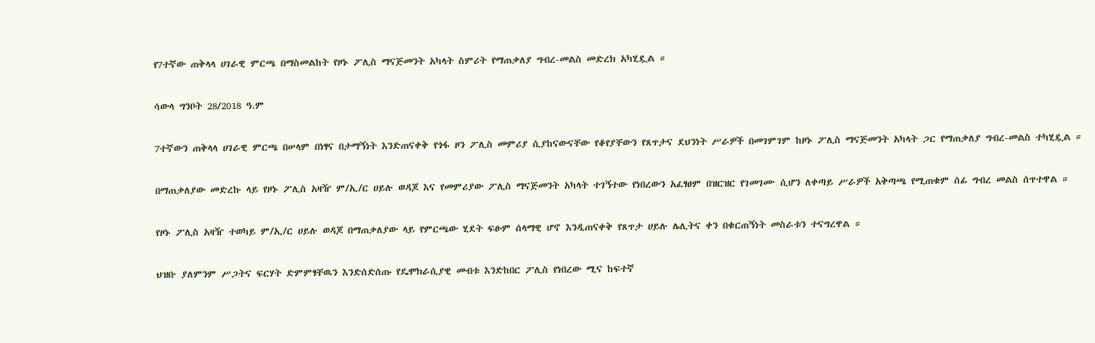የ7ተኛው ጠቅላላ ሀገራዊ ምርጫ በማስመልከት የዞኑ ፖሊስ ማናጅመንት አካላት ስምሪት የማጠቃለያ ግብረ-መልስ መድረክ አካሂዷል ።

ሳውላ ግንቦት 28/2018 ዓ.ም

7ተኛውን ጠቅላላ ሀገራዊ ምርጫ በሠላም በነፃና በታማኝነት እንድጠናቀቅ የጎፋ ዞን ፖሊስ መምሪያ ሲያከናውናቸው የቆየያቸውን የጸጥታና ደህንነት ሥራዎች በመገምገም ከዞኑ ፖሊስ ማናጅመንት አካላት ጋር የማጠቃለያ ግብረ-መልስ ተካሂዷል ።

በማጠቃለያው መድረኩ ላይ የዞኑ ፖሊስ አዛዥ ም/ኢ/ር ሀይሉ ወዳጆ እና የመምሪያው ፖሊስ ማናጅመንት አካላት ተገኝተው የነበረውን አፈፃፀም በዝርዝር የገመገሙ ሲሆን ለቀጣይ ሥራዎች አቅጣጫ የሚጠቁም ሰፊ ግብረ መልስ ሰጥተዋል ።

የዞኑ ፖሊስ አዛዥ ተወካይ ም/ኢ/ር ሀይሉ ወዳጆ በማጠቃለያው ላይ የምርጫው ሂደት ፍፁም ሰላማዊ ሆኖ እንዲጠናቀቅ የጸጥታ ሀይሉ ሌሊትና ቀን በቁርጠኝነት መስራቱን ተናግረዋል ።

ህዝቡ ያለምንም ሥጋትና ፍርሃት ድምምፃቸዉን እንድሰድሰጡ የዴሞክራሲያዊ መብቱ እንድከበር ፖሊስ የነበረው ሚና ከፍተኛ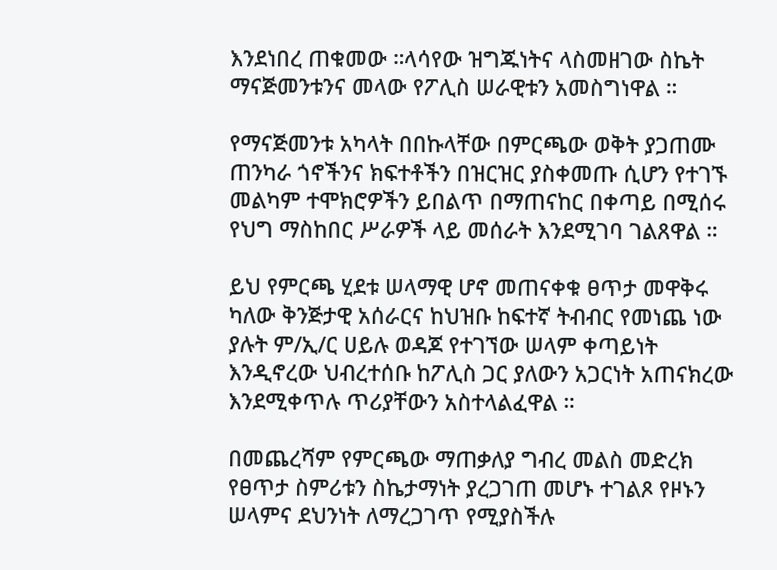እንደነበረ ጠቁመው ።ላሳየው ዝግጁነትና ላስመዘገው ስኬት ማናጅመንቱንና መላው የፖሊስ ሠራዊቱን አመስግነዋል ።

የማናጅመንቱ አካላት በበኩላቸው በምርጫው ወቅት ያጋጠሙ ጠንካራ ጎኖችንና ክፍተቶችን በዝርዝር ያስቀመጡ ሲሆን የተገኙ መልካም ተሞክሮዎችን ይበልጥ በማጠናከር በቀጣይ በሚሰሩ የህግ ማስከበር ሥራዎች ላይ መሰራት እንደሚገባ ገልጸዋል ።

ይህ የምርጫ ሂደቱ ሠላማዊ ሆኖ መጠናቀቁ ፀጥታ መዋቅሩ ካለው ቅንጅታዊ አሰራርና ከህዝቡ ከፍተኛ ትብብር የመነጨ ነው ያሉት ም/ኢ/ር ሀይሉ ወዳጆ የተገኘው ሠላም ቀጣይነት እንዲኖረው ህብረተሰቡ ከፖሊስ ጋር ያለውን አጋርነት አጠናክረው እንደሚቀጥሉ ጥሪያቸውን አስተላልፈዋል ።

በመጨረሻም የምርጫው ማጠቃለያ ግብረ መልስ መድረክ የፀጥታ ስምሪቱን ስኬታማነት ያረጋገጠ መሆኑ ተገልጾ የዞኑን ሠላምና ደህንነት ለማረጋገጥ የሚያስችሉ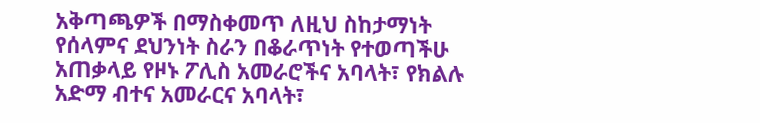አቅጣጫዎች በማስቀመጥ ለዚህ ስከታማነት የሰላምና ደህንነት ስራን በቆራጥነት የተወጣችሁ አጠቃላይ የዞኑ ፖሊስ አመራሮችና አባላት፣ የክልሉ አድማ ብተና አመራርና አባላት፣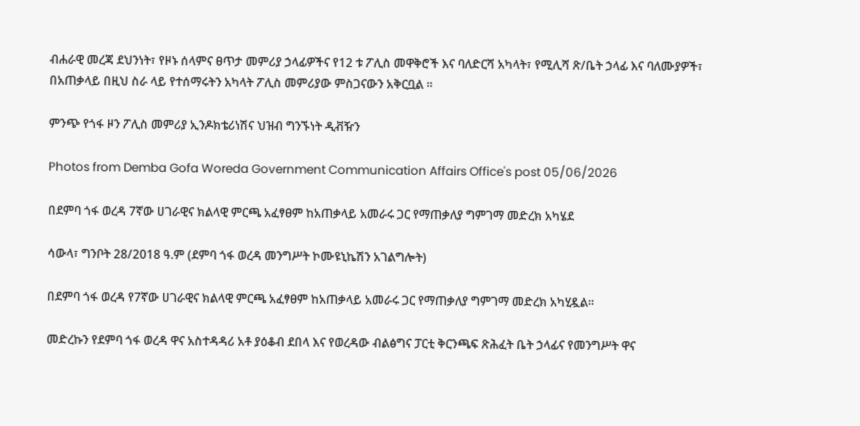ብሐራዊ መረጃ ደህንነት፣ የዞኑ ሰላምና ፀጥታ መምሪያ ኃላፊዎችና የ12 ቱ ፖሊስ መዋቅሮች እና ባለድርሻ አካላት፣ የሚሊሻ ጽ/ቤት ኃላፊ እና ባለሙያዎች፣ በአጠቃላይ በዚህ ስራ ላይ የተሰማሩትን አካላት ፖሊስ መምሪያው ምስጋናውን አቅርቧል ።

ምንጭ የጎፋ ዞን ፖሊስ መምሪያ ኢንዶክቴሪነሽና ህዝብ ግንኙነት ዲቭዥን

Photos from Demba Gofa Woreda Government Communication Affairs Office's post 05/06/2026

በደምባ ጎፋ ወረዳ 7ኛው ሀገራዊና ክልላዊ ምርጫ አፈፃፀም ከአጠቃላይ አመራሩ ጋር የማጠቃለያ ግምገማ መድረክ አካሄደ

ሳውላ፣ ግንቦት 28/2018 ዓ.ም (ደምባ ጎፋ ወረዳ መንግሥት ኮሙዩኒኬሽን አገልግሎት)

በደምባ ጎፋ ወረዳ የ7ኛው ሀገራዊና ክልላዊ ምርጫ አፈፃፀም ከአጠቃላይ አመራሩ ጋር የማጠቃለያ ግምገማ መድረክ አካሂዷል።

መድረኩን የደምባ ጎፋ ወረዳ ዋና አስተዳዳሪ አቶ ያዕቆብ ደበላ እና የወረዳው ብልፅግና ፓርቲ ቅርንጫፍ ጽሕፈት ቤት ኃላፊና የመንግሥት ዋና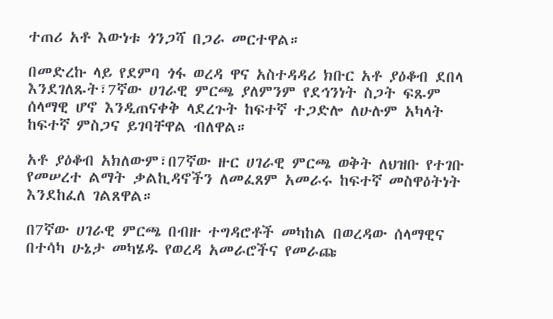ተጠሪ አቶ እውነቱ ጎንጋሻ በጋራ መርተዋል።

በመድረኩ ላይ የደምባ ጎፋ ወረዳ ዋና አስተዳዳሪ ክቡር አቶ ያዕቆብ ደበላ እንደገለጹት፣7ኛው ሀገራዊ ምርጫ ያለምንም የደኅንነት ስጋት ፍጹም ሰላማዊ ሆኖ እንዲጠናቀቅ ላደረጉት ከፍተኛ ተጋድሎ ለሁሉም አካላት ከፍተኛ ምስጋና ይገባቸዋል ብለዋል።

አቶ ያዕቆብ አክለውም፣በ7ኛው ዙር ሀገራዊ ምርጫ ወቅት ለህዝቡ የተገቡ የመሠረተ ልማት ቃልኪዳኖችን ለመፈጸም አመራሩ ከፍተኛ መስዋዕትነት እንደከፈለ ገልጸዋል።

በ7ኛው ሀገራዊ ምርጫ በብዙ ተግዳሮቶች መካከል በወረዳው ሰላማዊና በተሳካ ሁኔታ መካሄዱ የወረዳ አመራሮችና የመራጩ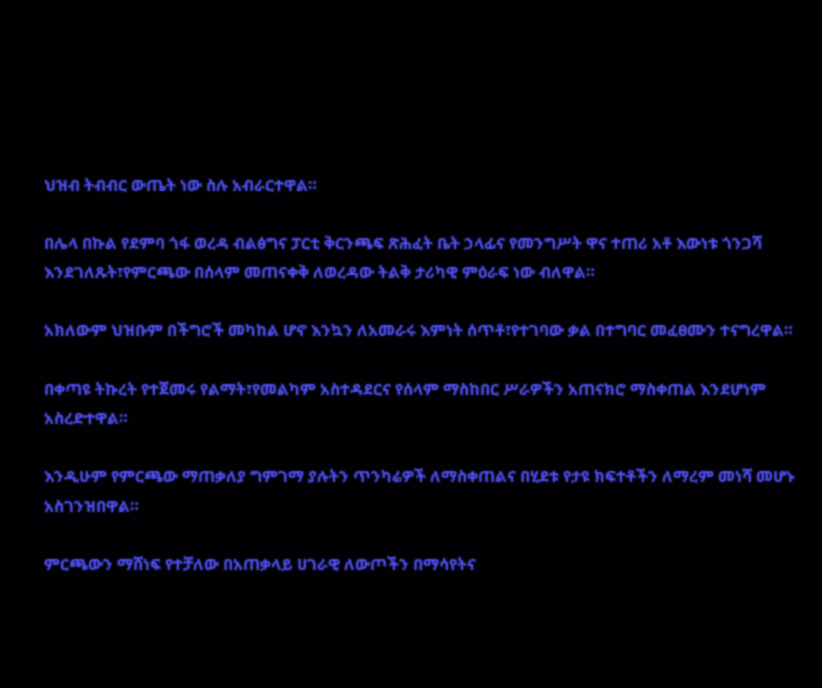ህዝብ ትብብር ውጤት ነው ስሉ አብራርተዋል።

በሌላ በኩል የደምባ ጎፋ ወረዳ ብልፅግና ፓርቲ ቅርንጫፍ ጽሕፈት ቤት ኃላፊና የመንግሥት ዋና ተጠሪ አቶ እውነቱ ጎንጋሻ እንደገለጹት፣የምርጫው በሰላም መጠናቀቅ ለወረዳው ትልቅ ታሪካዊ ምዕራፍ ነው ብለዋል።

አክለውም ህዝቡም በችግሮች መካከል ሆኖ እንኳን ለአመራሩ እምነት ሰጥቶ፣የተገባው ቃል በተግባር መፈፀሙን ተናግረዋል።

በቀጣዩ ትኩረት የተጀመሩ የልማት፣የመልካም አስተዳደርና የሰላም ማስከበር ሥራዎችን አጠናክሮ ማስቀጠል እንደሆነም አስረድተዋል።

እንዲሁም የምርጫው ማጠቃለያ ግምገማ ያሉትን ጥንካሬዎች ለማስቀጠልና በሂደቱ የታዩ ክፍተቶችን ለማረም መነሻ መሆኑ አስገንዝበዋል።

ምርጫውን ማሸነፍ የተቻለው በአጠቃላይ ሀገራዊ ለውጦችን በማሳየትና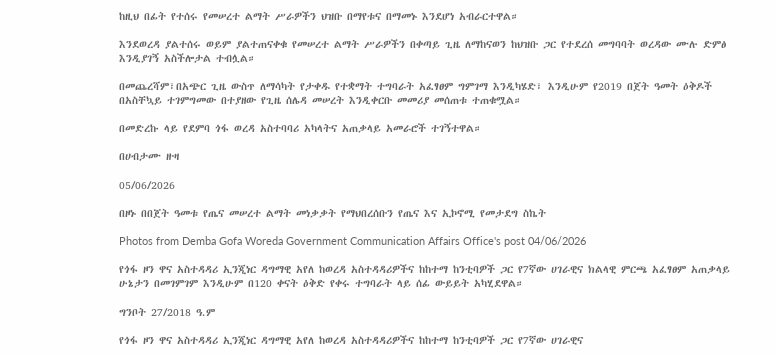ከዚህ በፊት የተሰሩ የመሠረተ ልማት ሥራዎችን ህዝቡ በማየቱና በማመኑ እንደሆነ አብራርተዋል።

እንደወረዳ ያልተሰሩ ወይም ያልተጠናቀቁ የመሠረተ ልማት ሥራዎችን በቀጣይ ጊዜ ለማከናወን ከህዝቡ ጋር የተደረሰ መግባባት ወረዳው ሙሉ ድምፅ እንዲያገኝ አስችሎታል ተብሏል።

በመጨረሻም፣በአጭር ጊዜ ውስጥ ለማሳካት የታቀዱ የተቋማት ተግባራት አፈፃፀም ግምገማ እንዲካሄድ፣ እንዲሁም የ2019 በጀት ዓመት ዕቅዶች በአስቸኳይ ተገምግመው በተያዘው የጊዜ ሰሌዳ መሠረት እንዲቀርቡ መመሪያ መሰጠቱ ተጠቁሟል።

በመድረኩ ላይ የደምባ ጎፋ ወረዳ አስተባባሪ አካላትና አጠቃላይ አመራሮች ተገኝተዋል።

በሀብታሙ ዙዛ

05/06/2026

በዞኑ በበጀት ዓመቱ የጤና መሠረተ ልማት መነቃቃት የማህበረሰቡን የጤና እና ኢኮኖሚ የመታደግ ስኬት

Photos from Demba Gofa Woreda Government Communication Affairs Office's post 04/06/2026

የጎፋ ዞን ዋና አስተዳዳሪ ኢንጂነር ዳግማዊ አየለ ከወረዳ አስተዳዳሪዎችና ከከተማ ከንቲባዎች ጋር የ7ኛው ሀገራዊና ክልላዊ ምርጫ አፈፃፀም አጠቃላይ ሁኔታን በመገምገም እንዲሁም በ120 ቀናት ዕቅድ የቀሩ ተግባራት ላይ ሰፊ ውይይት አካሂደዋል።

ግንቦት 27/2018 ዓ.ም

የጎፋ ዞን ዋና አስተዳዳሪ ኢንጂነር ዳግማዊ አየለ ከወረዳ አስተዳዳሪዎችና ከከተማ ከንቲባዎች ጋር የ7ኛው ሀገራዊና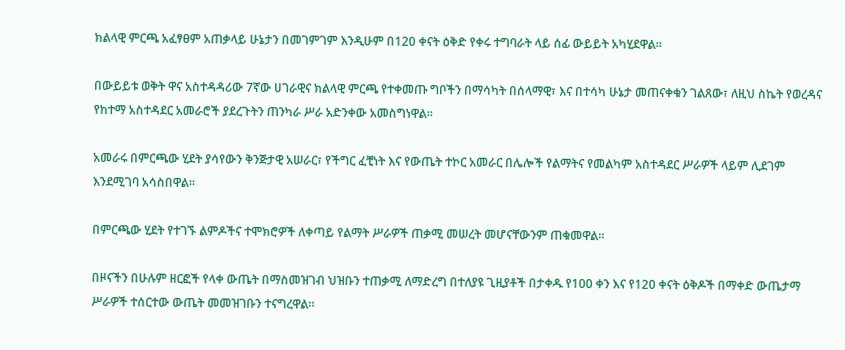ክልላዊ ምርጫ አፈፃፀም አጠቃላይ ሁኔታን በመገምገም እንዲሁም በ120 ቀናት ዕቅድ የቀሩ ተግባራት ላይ ሰፊ ውይይት አካሂደዋል።

በውይይቱ ወቅት ዋና አስተዳዳሪው 7ኛው ሀገራዊና ክልላዊ ምርጫ የተቀመጡ ግቦችን በማሳካት በሰላማዊ፣ እና በተሳካ ሁኔታ መጠናቀቁን ገልጸው፣ ለዚህ ስኬት የወረዳና የከተማ አስተዳደር አመራሮች ያደረጉትን ጠንካራ ሥራ አድንቀው አመስግነዋል።

አመራሩ በምርጫው ሂደት ያሳየውን ቅንጅታዊ አሠራር፣ የችግር ፈቺነት እና የውጤት ተኮር አመራር በሌሎች የልማትና የመልካም አስተዳደር ሥራዎች ላይም ሊደገም እንደሚገባ አሳስበዋል።

በምርጫው ሂደት የተገኙ ልምዶችና ተሞክሮዎች ለቀጣይ የልማት ሥራዎች ጠቃሚ መሠረት መሆናቸውንም ጠቁመዋል።

በዞናችን በሁሉም ዘርፎች የላቀ ውጤት በማስመዝገብ ህዝቡን ተጠቃሚ ለማድረግ በተለያዩ ጊዚያቶች በታቀዱ የ100 ቀን እና የ120 ቀናት ዕቅዶች በማቀድ ውጤታማ ሥራዎች ተሰርተው ውጤት መመዝገቡን ተናግረዋል፡፡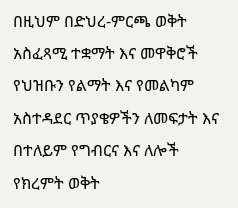በዚህም በድህረ-ምርጫ ወቅት አስፈጻሚ ተቋማት እና መዋቅሮች የህዝቡን የልማት እና የመልካም አስተዳደር ጥያቄዎችን ለመፍታት እና በተለይም የግብርና እና ለሎች የክረምት ወቅት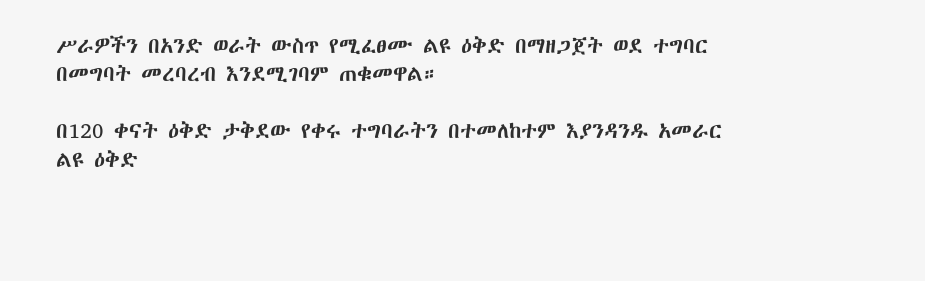ሥራዎችን በአንድ ወራት ውስጥ የሚፈፀሙ ልዩ ዕቅድ በማዘጋጀት ወደ ተግባር በመግባት መረባረብ እንደሚገባም ጠቁመዋል።

በ120 ቀናት ዕቅድ ታቅደው የቀሩ ተግባራትን በተመለከተም እያንዳንዱ አመራር ልዩ ዕቅድ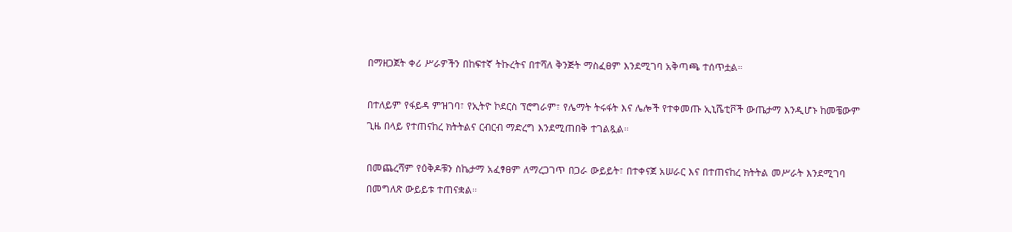በማዘጋጀት ቀሪ ሥራዎችን በከፍተኛ ትኩረትና በተሻለ ቅንጅት ማስፈፀም እንደሚገባ አቅጣጫ ተሰጥቷል።

በተለይም የፋይዳ ምዝገባ፣ የኢትዮ ኮደርስ ፕሮግራም፣ የሌማት ትሩፋት እና ሌሎች የተቀመጡ ኢኒሼቲቮች ውጤታማ እንዲሆኑ ከመቼውም ጊዜ በላይ የተጠናከረ ክትትልና ርብርብ ማድረግ እንደሚጠበቅ ተገልጿል።

በመጨረሻም የዕቅዶቹን ስኬታማ አፈፃፀም ለማረጋገጥ በጋራ ውይይት፣ በተቀናጀ አሠራር እና በተጠናከረ ክትትል መሥራት እንደሚገባ በመግለጽ ውይይቱ ተጠናቋል።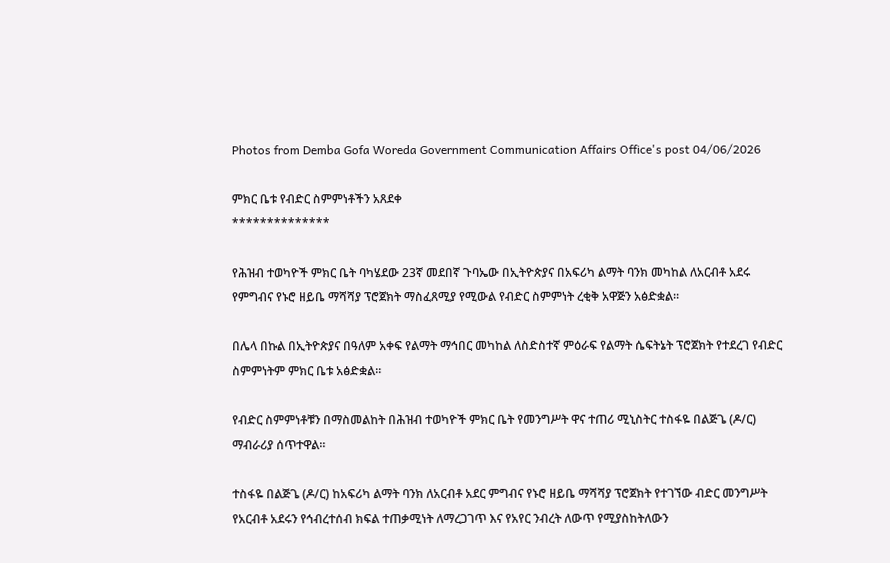Photos from Demba Gofa Woreda Government Communication Affairs Office's post 04/06/2026

ምክር ቤቱ የብድር ስምምነቶችን አጸደቀ
**************

የሕዝብ ተወካዮች ምክር ቤት ባካሄደው 23ኛ መደበኛ ጉባኤው በኢትዮጵያና በአፍሪካ ልማት ባንክ መካከል ለአርብቶ አደሩ የምግብና የኑሮ ዘይቤ ማሻሻያ ፕሮጀክት ማስፈጸሚያ የሚውል የብድር ስምምነት ረቂቅ አዋጅን አፅድቋል።

በሌላ በኩል በኢትዮጵያና በዓለም አቀፍ የልማት ማኅበር መካከል ለስድስተኛ ምዕራፍ የልማት ሴፍትኔት ፕሮጀክት የተደረገ የብድር ስምምነትም ምክር ቤቱ አፅድቋል።

የብድር ስምምነቶቹን በማስመልከት በሕዝብ ተወካዮች ምክር ቤት የመንግሥት ዋና ተጠሪ ሚኒስትር ተስፋዬ በልጅጌ (ዶ/ር) ማብራሪያ ሰጥተዋል።

ተስፋዬ በልጅጌ (ዶ/ር) ከአፍሪካ ልማት ባንክ ለአርብቶ አደር ምግብና የኑሮ ዘይቤ ማሻሻያ ፕሮጀክት የተገኘው ብድር መንግሥት የአርብቶ አደሩን የኅብረተሰብ ክፍል ተጠቃሚነት ለማረጋገጥ እና የአየር ንብረት ለውጥ የሚያስከትለውን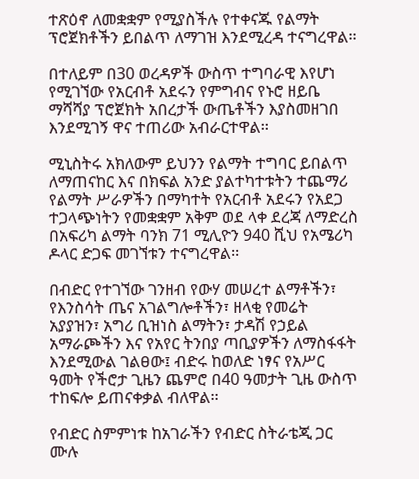ተጽዕኖ ለመቋቋም የሚያስችሉ የተቀናጁ የልማት ፕሮጀክቶችን ይበልጥ ለማገዝ እንደሚረዳ ተናግረዋል፡፡

በተለይም በ30 ወረዳዎች ውስጥ ተግባራዊ እየሆነ የሚገኘው የአርብቶ አደሩን የምግብና የኑሮ ዘይቤ ማሻሻያ ፕሮጀክት አበረታች ውጤቶችን እያስመዘገበ እንደሚገኝ ዋና ተጠሪው አብራርተዋል፡፡

ሚኒስትሩ አክለውም ይህንን የልማት ተግባር ይበልጥ ለማጠናከር እና በክፍል አንድ ያልተካተቱትን ተጨማሪ የልማት ሥራዎችን በማካተት የአርብቶ አደሩን የአደጋ ተጋላጭነትን የመቋቋም አቅም ወደ ላቀ ደረጃ ለማድረስ በአፍሪካ ልማት ባንክ 71 ሚሊዮን 940 ሺህ የአሜሪካ ዶላር ድጋፍ መገኘቱን ተናግረዋል፡፡

በብድር የተገኘው ገንዘብ የውሃ መሠረተ ልማቶችን፣ የእንስሳት ጤና አገልግሎቶችን፣ ዘላቂ የመሬት አያያዝን፣ አግሪ ቢዝነስ ልማትን፣ ታዳሽ የኃይል አማራጮችን እና የአየር ትንበያ ጣቢያዎችን ለማስፋፋት እንደሚውል ገልፀው፤ ብድሩ ከወለድ ነፃና የአሥር ዓመት የችሮታ ጊዜን ጨምሮ በ40 ዓመታት ጊዜ ውስጥ ተከፍሎ ይጠናቀቃል ብለዋል፡፡

የብድር ስምምነቱ ከአገራችን የብድር ስትራቴጂ ጋር ሙሉ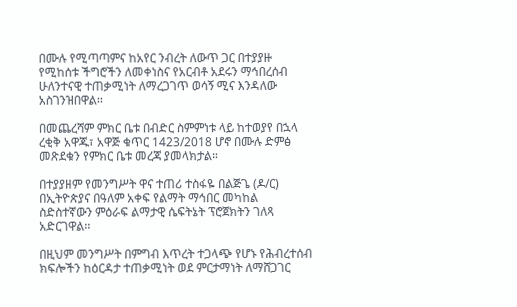በሙሉ የሚጣጣምና ከአየር ንብረት ለውጥ ጋር በተያያዙ የሚከሰቱ ችግሮችን ለመቀነስና የአርብቶ አደሩን ማኅበረሰብ ሁለንተናዊ ተጠቃሚነት ለማረጋገጥ ወሳኝ ሚና እንዳለው አስገንዝበዋል፡፡

በመጨረሻም ምክር ቤቱ በብድር ስምምነቱ ላይ ከተወያየ በኋላ ረቂቅ አዋጁ፣ አዋጅ ቁጥር 1423/2018 ሆኖ በሙሉ ድምፅ መጽደቁን የምክር ቤቱ መረጃ ያመላክታል።

በተያያዘም የመንግሥት ዋና ተጠሪ ተስፋዬ በልጅጌ (ዶ/ር) በኢትዮጵያና በዓለም አቀፍ የልማት ማኅበር መካከል ስድስተኛውን ምዕራፍ ልማታዊ ሴፍትኔት ፕሮጀክትን ገለጻ አድርገዋል፡፡

በዚህም መንግሥት በምግብ እጥረት ተጋላጭ የሆኑ የሕብረተሰብ ክፍሎችን ከዕርዳታ ተጠቃሚነት ወደ ምርታማነት ለማሸጋገር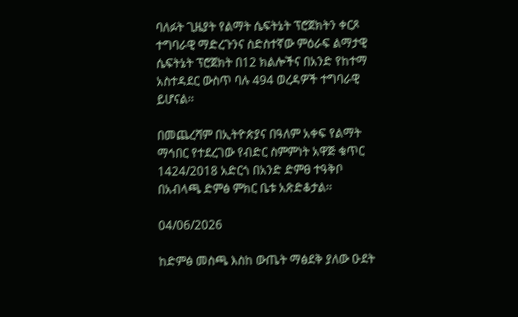ባለፉት ጊዜያት የልማት ሴፍትኔት ፕሮጀክትን ቀርጾ ተግባራዊ ማድረጉንና ስድስተኛው ምዕራፍ ልማታዊ ሴፍትኔት ፕሮጀክት በ12 ክልሎችና በአንድ የከተማ አስተዳደር ውስጥ ባሉ 494 ወረዳዎች ተግባራዊ ይሆናል፡፡

በመጨረሻም በኢትዮጵያና በዓለም አቀፍ የልማት ማኅበር የተደረገው የብድር ስምምነት አዋጅ ቁጥር 1424/2018 አድርጎ በአንድ ድምፀ ተዓቅቦ በአብላጫ ድምፅ ምክር ቤቱ አጽድቆታል፡፡

04/06/2026

ከድምፅ መስጫ እስከ ውጤት ማፅደቅ ያለው ዑደት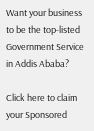Want your business to be the top-listed Government Service in Addis Ababa?

Click here to claim your Sponsored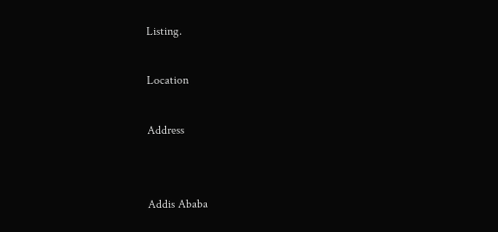Listing.

Location

Address


Addis Ababa